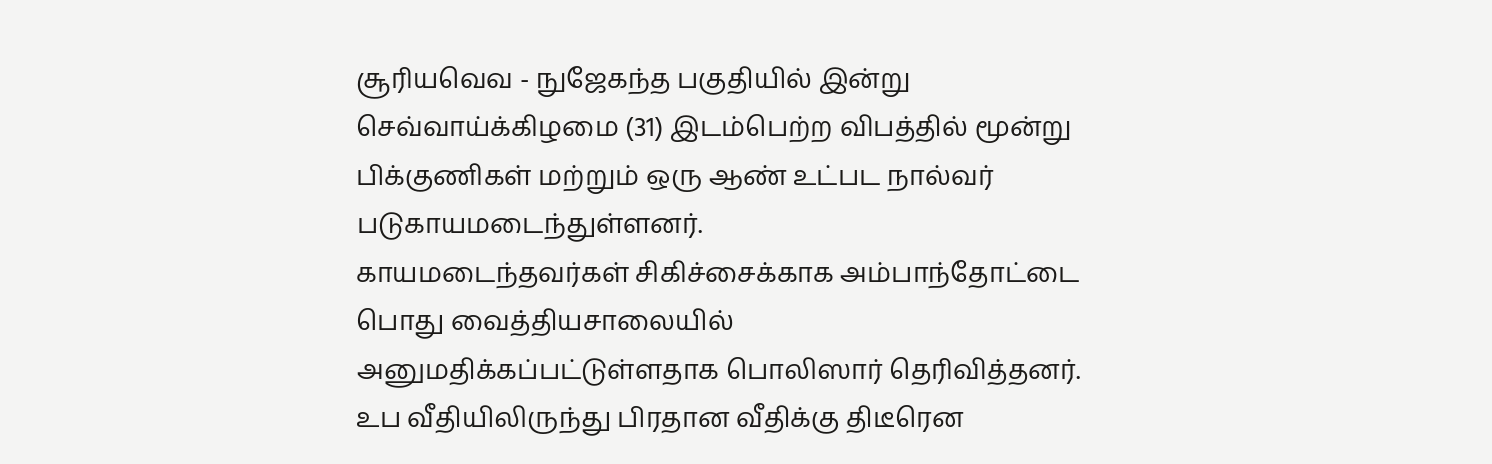சூரியவெவ - நுஜேகந்த பகுதியில் இன்று செவ்வாய்க்கிழமை (31) இடம்பெற்ற விபத்தில் மூன்று பிக்குணிகள் மற்றும் ஒரு ஆண் உட்பட நால்வர் படுகாயமடைந்துள்ளனர்.
காயமடைந்தவர்கள் சிகிச்சைக்காக அம்பாந்தோட்டை பொது வைத்தியசாலையில் அனுமதிக்கப்பட்டுள்ளதாக பொலிஸார் தெரிவித்தனர்.
உப வீதியிலிருந்து பிரதான வீதிக்கு திடீரென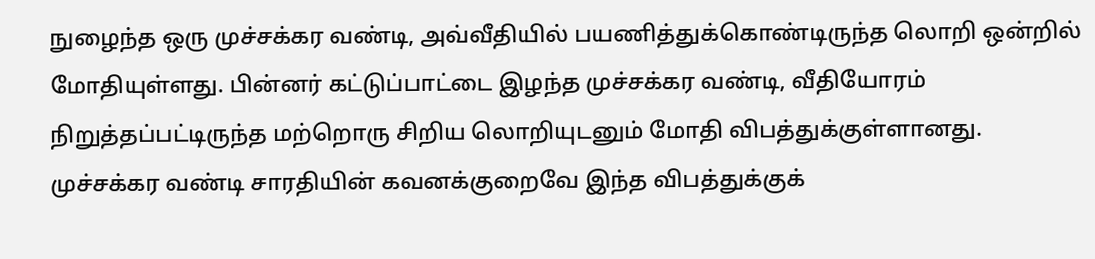நுழைந்த ஒரு முச்சக்கர வண்டி, அவ்வீதியில் பயணித்துக்கொண்டிருந்த லொறி ஒன்றில் மோதியுள்ளது. பின்னர் கட்டுப்பாட்டை இழந்த முச்சக்கர வண்டி, வீதியோரம் நிறுத்தப்பட்டிருந்த மற்றொரு சிறிய லொறியுடனும் மோதி விபத்துக்குள்ளானது.
முச்சக்கர வண்டி சாரதியின் கவனக்குறைவே இந்த விபத்துக்குக்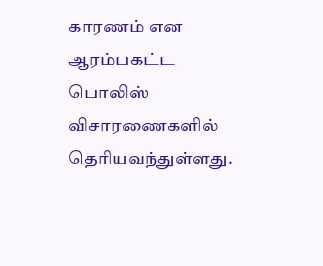காரணம் என ஆரம்பகட்ட பொலிஸ் விசாரணைகளில் தெரியவந்துள்ளது.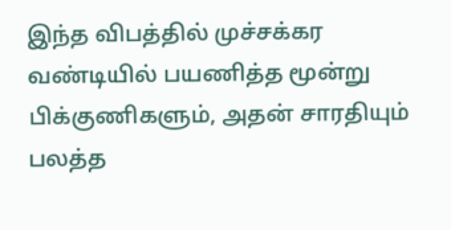இந்த விபத்தில் முச்சக்கர வண்டியில் பயணித்த மூன்று பிக்குணிகளும், அதன் சாரதியும் பலத்த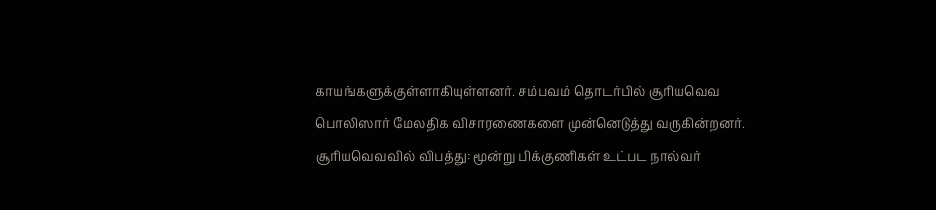காயங்களுக்குள்ளாகியுள்ளனர். சம்பவம் தொடர்பில் சூரியவெவ பொலிஸார் மேலதிக விசாரணைகளை முன்னெடுத்து வருகின்றனர்.
சூரியவெவவில் விபத்து: மூன்று பிக்குணிகள் உட்பட நால்வர்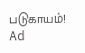படுகாயம்!
Ad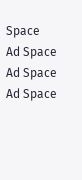Space
Ad Space
Ad Space
Ad Space